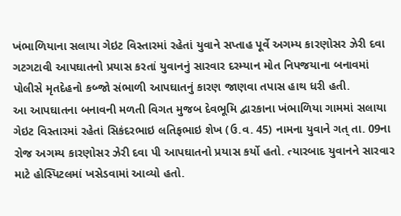ખંભાળિયાના સલાયા ગેઇટ વિસ્તારમાં રહેતાં યુવાને સપ્તાહ પૂર્વે અગમ્ય કારણોસર ઝેરી દવા ગટગટાવી આપઘાતનો પ્રયાસ કરતાં યુવાનનું સારવાર દરમ્યાન મોત નિપજયાના બનાવમાં પોલીસે મૃતદેહનો કબ્જો સંભાળી આપઘાતનું કારણ જાણવા તપાસ હાથ ધરી હતી.
આ આપઘાતના બનાવની મળતી વિગત મુજબ દેવભૂમિ દ્વારકાના ખંભાળિયા ગામમાં સલાયા ગેઇટ વિસ્તારમાં રહેતાં સિકંદરભાઇ લતિફભાઇ શેખ (ઉ.વ. 45) નામના યુવાને ગત્ તા. 09ના રોજ અગમ્ય કારણોસર ઝેરી દવા પી આપઘાતનો પ્રયાસ કર્યો હતો. ત્યારબાદ યુવાનને સારવાર માટે હોસ્પિટલમાં ખસેડવામાં આવ્યો હતો.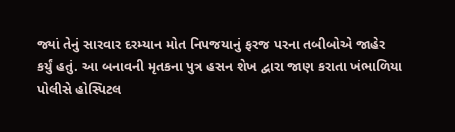જ્યાં તેનું સારવાર દરમ્યાન મોત નિપજયાનું ફરજ પરના તબીબોએ જાહેર કર્યું હતું. આ બનાવની મૃતકના પુત્ર હસન શેખ દ્વારા જાણ કરાતા ખંભાળિયા પોલીસે હોસ્પિટલ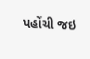પહોંચી જઇ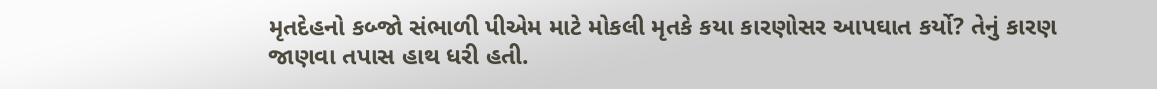મૃતદેહનો કબ્જો સંભાળી પીએમ માટે મોકલી મૃતકે કયા કારણોસર આપઘાત કર્યો? તેનું કારણ જાણવા તપાસ હાથ ધરી હતી.